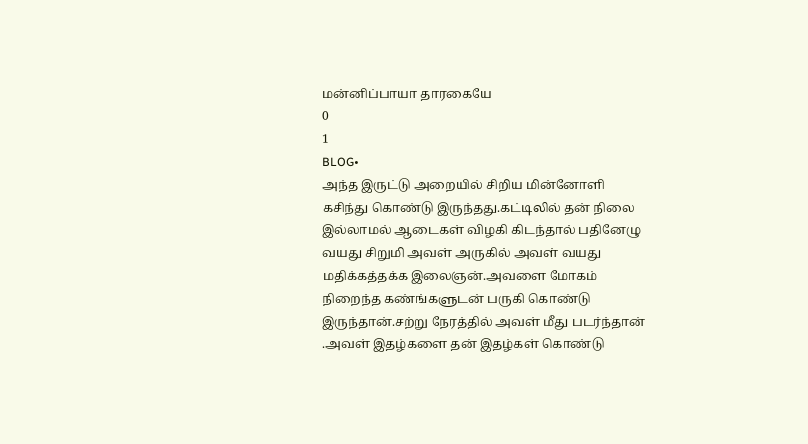மன்னிப்பாயா தாரகையே
0
1
BLOG•
அந்த இருட்டு அறையில் சிறிய மின்னோளி கசிந்து கொண்டு இருந்தது.கட்டிலில் தன் நிலை இல்லாமல் ஆடைகள் விழகி கிடந்தால் பதினேழு வயது சிறுமி அவள் அருகில் அவள் வயது மதிக்கத்தக்க இலைஞன்.அவளை மோகம் நிறைந்த கண்ங்களுடன் பருகி கொண்டு இருந்தான்.சற்று நேரத்தில் அவள் மீது படர்ந்தான் .அவள் இதழ்களை தன் இதழ்கள் கொண்டு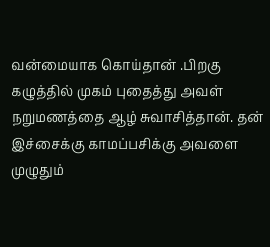வன்மையாக கொய்தான் .பிறகு கழுத்தில் முகம் புதைத்து அவள் நறுமணத்தை ஆழ் சுவாசித்தான். தன் இச்சைக்கு காமப்பசிக்கு அவளை முழுதும்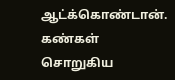ஆட்க்கொண்டான். கண்கள் சொறுகிய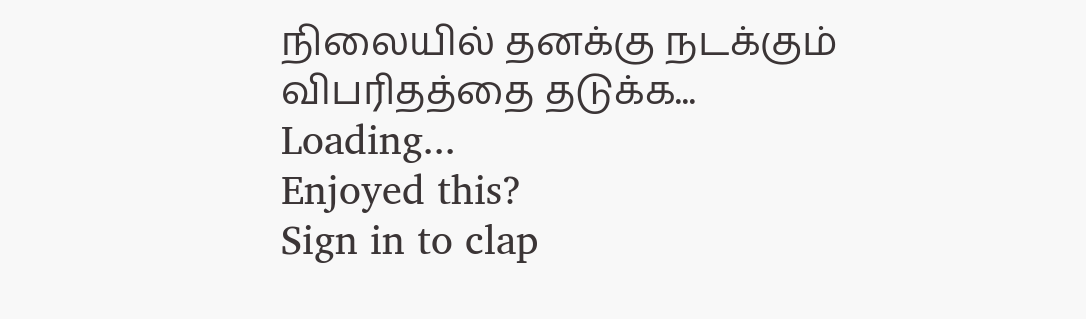நிலையில் தனக்கு நடக்கும் விபரிதத்தை தடுக்க...
Loading...
Enjoyed this?
Sign in to clap